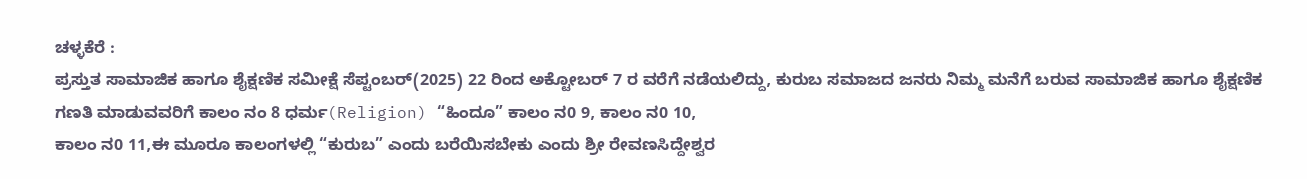ಚಳ್ಳಕೆರೆ :
ಪ್ರಸ್ತುತ ಸಾಮಾಜಿಕ ಹಾಗೂ ಶೈಕ್ಷಣಿಕ ಸಮೀಕ್ಷೆ ಸೆಪ್ಟಂಬರ್(2025) 22 ರಿಂದ ಅಕ್ಟೋಬರ್ 7 ರ ವರೆಗೆ ನಡೆಯಲಿದ್ದು, ಕುರುಬ ಸಮಾಜದ ಜನರು ನಿಮ್ಮ ಮನೆಗೆ ಬರುವ ಸಾಮಾಜಿಕ ಹಾಗೂ ಶೈಕ್ಷಣಿಕ ಗಣತಿ ಮಾಡುವವರಿಗೆ ಕಾಲಂ ನಂ 8 ಧರ್ಮ(Religion) “ಹಿಂದೂ” ಕಾಲಂ ನ0 9, ಕಾಲಂ ನ0 10,
ಕಾಲಂ ನ0 11,ಈ ಮೂರೂ ಕಾಲಂಗಳಲ್ಲಿ “ಕುರುಬ” ಎಂದು ಬರೆಯಿಸಬೇಕು ಎಂದು ಶ್ರೀ ರೇವಣಸಿದ್ದೇಶ್ವರ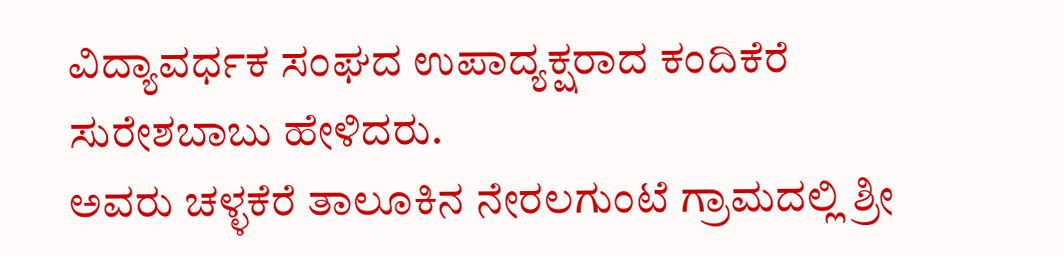ವಿದ್ಯಾವರ್ಧಕ ಸಂಘದ ಉಪಾದ್ಯಕ್ಷರಾದ ಕಂದಿಕೆರೆ ಸುರೇಶಬಾಬು ಹೇಳಿದರು.
ಅವರು ಚಳ್ಳಕೆರೆ ತಾಲೂಕಿನ ನೇರಲಗುಂಟೆ ಗ್ರಾಮದಲ್ಲಿ ಶ್ರೀ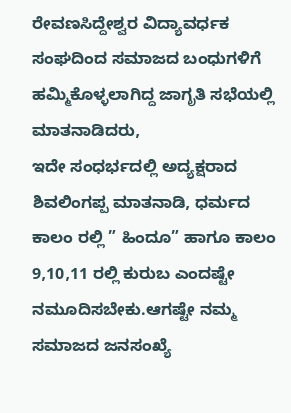ರೇವಣಸಿದ್ದೇಶ್ವರ ವಿದ್ಯಾವರ್ಧಕ ಸಂಘದಿಂದ ಸಮಾಜದ ಬಂಧುಗಳಿಗೆ ಹಮ್ಮಿಕೊಳ್ಳಲಾಗಿದ್ದ ಜಾಗೃತಿ ಸಭೆಯಲ್ಲಿ ಮಾತನಾಡಿದರು,
ಇದೇ ಸಂಧರ್ಭದಲ್ಲಿ ಅದ್ಯಕ್ಷರಾದ ಶಿವಲಿಂಗಪ್ಪ ಮಾತನಾಡಿ, ಧರ್ಮದ ಕಾಲಂ ರಲ್ಲಿ ” ಹಿಂದೂ” ಹಾಗೂ ಕಾಲಂ 9,10,11 ರಲ್ಲಿ ಕುರುಬ ಎಂದಷ್ಟೇ ನಮೂದಿಸಬೇಕು.ಆಗಷ್ಟೇ ನಮ್ಮ ಸಮಾಜದ ಜನಸಂಖ್ಯೆ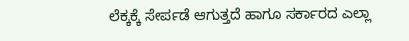ಲೆಕ್ಕಕ್ಕೆ ಸೇರ್ಪಡೆ ಆಗುತ್ತದೆ ಹಾಗೂ ಸರ್ಕಾರದ ಎಲ್ಲಾ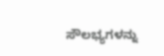ಸೌಲಭ್ಯಗಳನ್ನು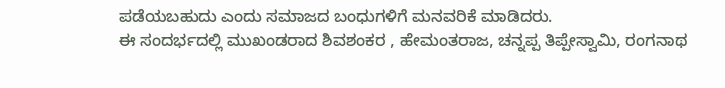ಪಡೆಯಬಹುದು ಎಂದು ಸಮಾಜದ ಬಂಧುಗಳಿಗೆ ಮನವರಿಕೆ ಮಾಡಿದರು.
ಈ ಸಂದರ್ಭದಲ್ಲಿ ಮುಖಂಡರಾದ ಶಿವಶಂಕರ , ಹೇಮಂತರಾಜ, ಚನ್ನಪ್ಪ ತಿಪ್ಪೇಸ್ವಾಮಿ, ರಂಗನಾಥ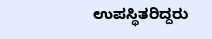ಉಪಸ್ಥಿತರಿದ್ದರು